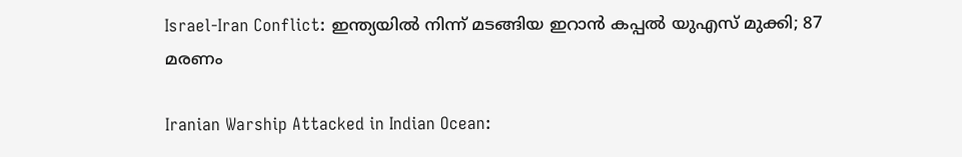Israel-Iran Conflict: ഇന്ത്യയില്‍ നിന്ന് മടങ്ങിയ ഇറാന്‍ കപ്പല്‍ യുഎസ് മുക്കി; 87 മരണം

Iranian Warship Attacked in Indian Ocean: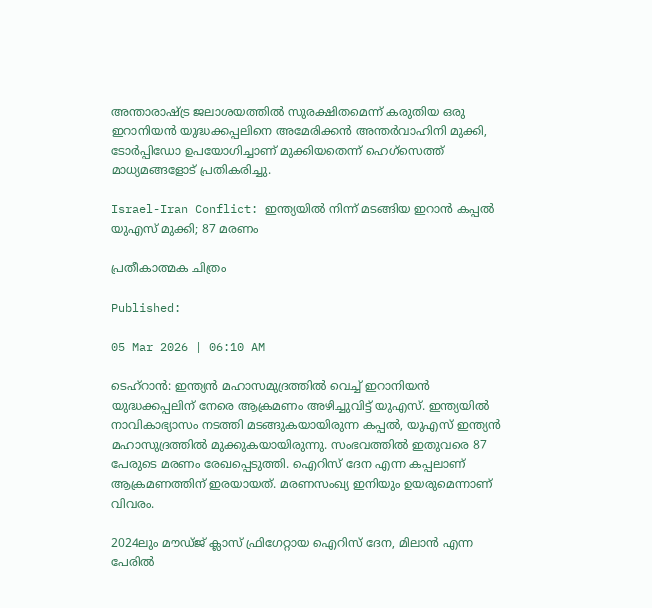അന്താരാഷ്ട്ര ജലാശയത്തില്‍ സുരക്ഷിതമെന്ന് കരുതിയ ഒരു ഇറാനിയന്‍ യുദ്ധക്കപ്പലിനെ അമേരിക്കന്‍ അന്തര്‍വാഹിനി മുക്കി, ടോര്‍പ്പിഡോ ഉപയോഗിച്ചാണ് മുക്കിയതെന്ന് ഹെഗ്‌സെത്ത് മാധ്യമങ്ങളോട് പ്രതികരിച്ചു.

Israel-Iran Conflict: ഇന്ത്യയില്‍ നിന്ന് മടങ്ങിയ ഇറാന്‍ കപ്പല്‍ യുഎസ് മുക്കി; 87 മരണം

പ്രതീകാത്മക ചിത്രം

Published:

05 Mar 2026 | 06:10 AM

ടെഹ്‌റാന്‍: ഇന്ത്യന്‍ മഹാസമുദ്രത്തില്‍ വെച്ച് ഇറാനിയന്‍ യുദ്ധക്കപ്പലിന് നേരെ ആക്രമണം അഴിച്ചുവിട്ട് യുഎസ്. ഇന്ത്യയില്‍ നാവികാഭ്യാസം നടത്തി മടങ്ങുകയായിരുന്ന കപ്പല്‍, യുഎസ് ഇന്ത്യന്‍ മഹാസുദ്രത്തില്‍ മുക്കുകയായിരുന്നു. സംഭവത്തില്‍ ഇതുവരെ 87 പേരുടെ മരണം രേഖപ്പെടുത്തി. ഐറിസ് ദേന എന്ന കപ്പലാണ് ആക്രമണത്തിന് ഇരയായത്. മരണസംഖ്യ ഇനിയും ഉയരുമെന്നാണ് വിവരം.

2024ലും മൗഡ്ജ് ക്ലാസ് ഫ്രിഗേറ്റായ ഐറിസ് ദേന, മിലാന്‍ എന്ന പേരില്‍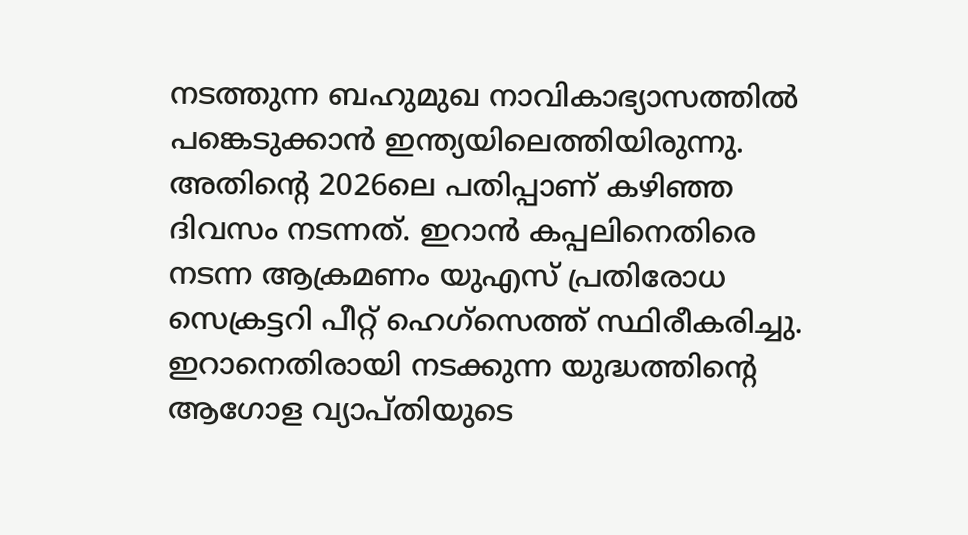നടത്തുന്ന ബഹുമുഖ നാവികാഭ്യാസത്തില്‍ പങ്കെടുക്കാന്‍ ഇന്ത്യയിലെത്തിയിരുന്നു. അതിന്റെ 2026ലെ പതിപ്പാണ് കഴിഞ്ഞ ദിവസം നടന്നത്. ഇറാന്‍ കപ്പലിനെതിരെ നടന്ന ആക്രമണം യുഎസ് പ്രതിരോധ സെക്രട്ടറി പീറ്റ് ഹെഗ്‌സെത്ത് സ്ഥിരീകരിച്ചു. ഇറാനെതിരായി നടക്കുന്ന യുദ്ധത്തിന്റെ ആഗോള വ്യാപ്തിയുടെ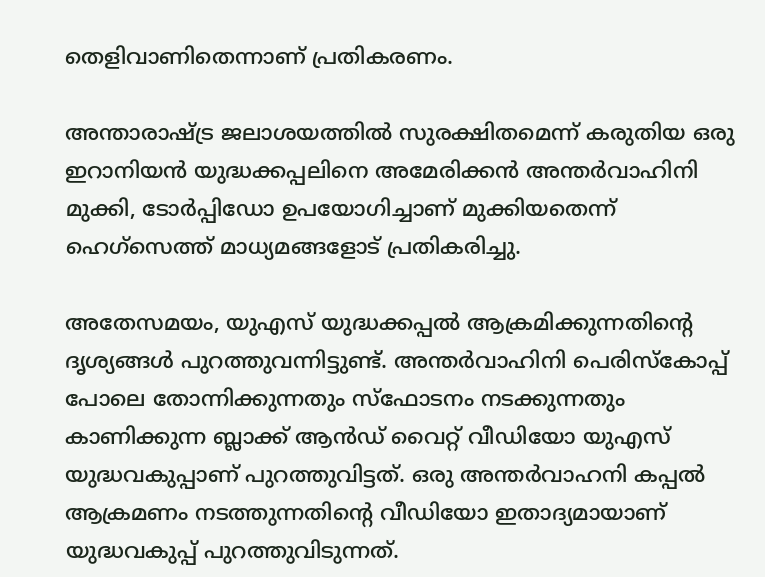തെളിവാണിതെന്നാണ് പ്രതികരണം.

അന്താരാഷ്ട്ര ജലാശയത്തില്‍ സുരക്ഷിതമെന്ന് കരുതിയ ഒരു ഇറാനിയന്‍ യുദ്ധക്കപ്പലിനെ അമേരിക്കന്‍ അന്തര്‍വാഹിനി മുക്കി, ടോര്‍പ്പിഡോ ഉപയോഗിച്ചാണ് മുക്കിയതെന്ന് ഹെഗ്‌സെത്ത് മാധ്യമങ്ങളോട് പ്രതികരിച്ചു.

അതേസമയം, യുഎസ് യുദ്ധക്കപ്പല്‍ ആക്രമിക്കുന്നതിന്റെ ദൃശ്യങ്ങള്‍ പുറത്തുവന്നിട്ടുണ്ട്. അന്തര്‍വാഹിനി പെരിസ്‌കോപ്പ് പോലെ തോന്നിക്കുന്നതും സ്‌ഫോടനം നടക്കുന്നതും കാണിക്കുന്ന ബ്ലാക്ക് ആന്‍ഡ് വൈറ്റ് വീഡിയോ യുഎസ് യുദ്ധവകുപ്പാണ് പുറത്തുവിട്ടത്. ഒരു അന്തര്‍വാഹനി കപ്പല്‍ ആക്രമണം നടത്തുന്നതിന്റെ വീഡിയോ ഇതാദ്യമായാണ് യുദ്ധവകുപ്പ് പുറത്തുവിടുന്നത്.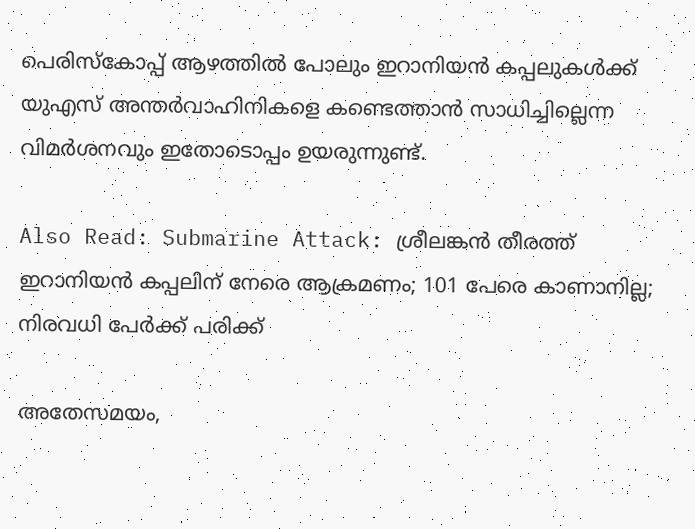പെരിസ്‌കോപ്പ് ആഴത്തില്‍ പോലും ഇറാനിയന്‍ കപ്പലുകള്‍ക്ക് യുഎസ് അന്തര്‍വാഹിനികളെ കണ്ടെത്താന്‍ സാധിച്ചില്ലെന്ന വിമര്‍ശനവും ഇതോടൊപ്പം ഉയരുന്നുണ്ട്.

Also Read: Submarine Attack: ശ്രീലങ്കന്‍ തീരത്ത് ഇറാനിയന്‍ കപ്പലിന്‌ നേരെ ആക്രമണം; 101 പേരെ കാണാനില്ല; നിരവധി പേര്‍ക്ക് പരിക്ക്‌

അതേസമയം,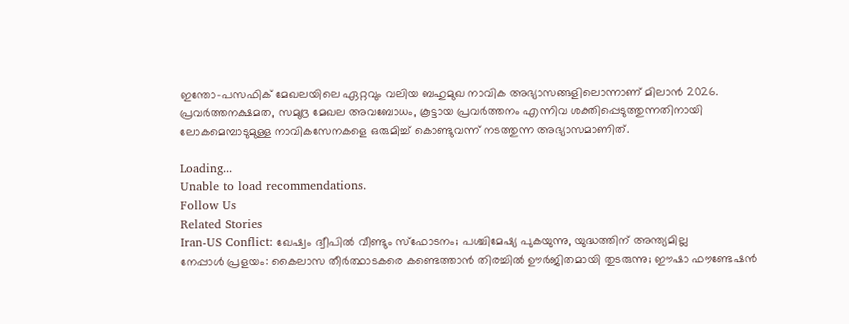ഇന്തോ-പസഫിക് മേഖലയിലെ ഏറ്റവും വലിയ ബഹുമുഖ നാവിക അഭ്യാസങ്ങളിലൊന്നാണ് മിലാന്‍ 2026. പ്രവര്‍ത്തനക്ഷമത, സമുദ്ര മേഖല അവബോധം, കൂട്ടായ പ്രവര്‍ത്തനം എന്നിവ ശക്തിപ്പെടുത്തുന്നതിനായി ലോകമെമ്പാടുമുള്ള നാവികസേനകളെ ഒരുമിച്ച് കൊണ്ടുവന്ന് നടത്തുന്ന അഭ്യാസമാണിത്.

Loading...
Unable to load recommendations.
Follow Us
Related Stories
Iran-US Conflict: ഖേഷ്വം ദ്വീപില്‍ വീണ്ടും സ്‌ഫോടനം; പശ്ചിമേഷ്യ പുകയുന്നു, യുദ്ധത്തിന് അന്ത്യമില്ല
നേപ്പാൾ പ്രളയം: കൈലാസ തീർത്ഥാടകരെ കണ്ടെത്താൻ തിരച്ചിൽ ഊർജിതമായി തുടരുന്നു; ഈഷാ ഫൗണ്ടേഷൻ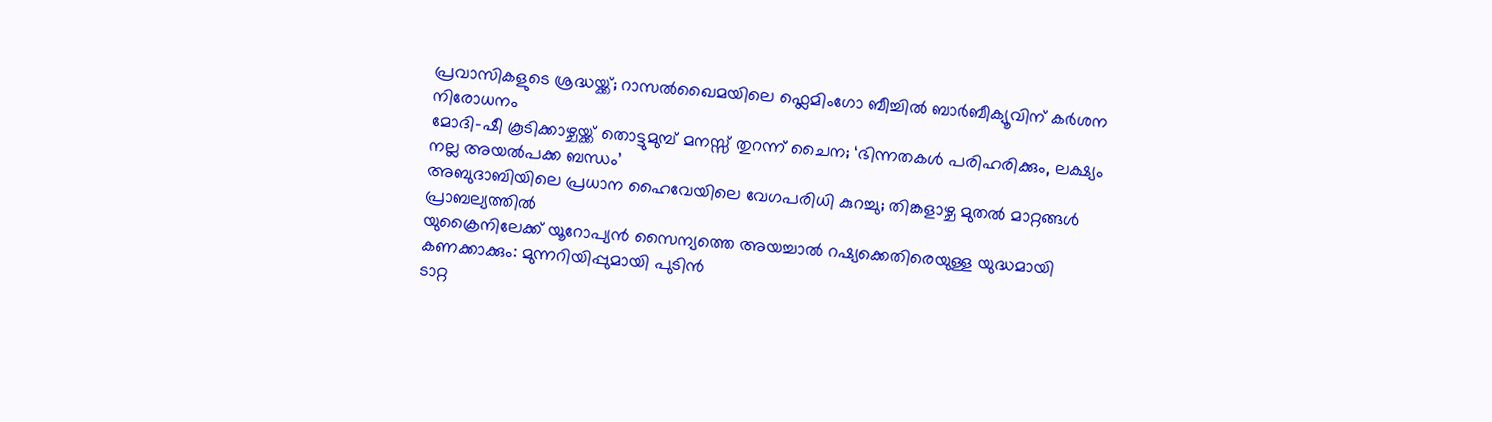പ്രവാസികളുടെ ശ്രദ്ധയ്ക്ക്; റാസൽഖൈമയിലെ ഫ്ലെമിംഗോ ബീച്ചിൽ ബാർബീക്യൂവിന് കർശന നിരോധനം
മോദി-ഷീ കൂടിക്കാഴ്ചയ്ക്ക് തൊട്ടുമുമ്പ് മനസ്സ് തുറന്ന് ചൈന; ‘ഭിന്നതകൾ പരിഹരിക്കും, ലക്ഷ്യം നല്ല അയൽപക്ക ബന്ധം’
അബുദാബിയിലെ പ്രധാന ഹൈവേയിലെ വേഗപരിധി കുറച്ചു; തിങ്കളാഴ്ച മുതൽ മാറ്റങ്ങൾ പ്രാബല്യത്തിൽ
യുക്രൈനിലേക്ക് യൂറോപ്യൻ സൈന്യത്തെ അയച്ചാൽ റഷ്യക്കെതിരെയുള്ള യുദ്ധമായി കണക്കാക്കും: മുന്നറിയിപ്പുമായി പുടിൻ
ടാറ്റ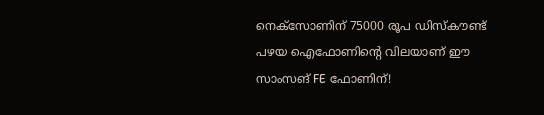നെക്സോണിന് 75000 രൂപ ഡിസ്കൗണ്ട്
പഴയ ഐഫോണിന്റെ വിലയാണ് ഈ സാംസങ് FE ഫോണിന്!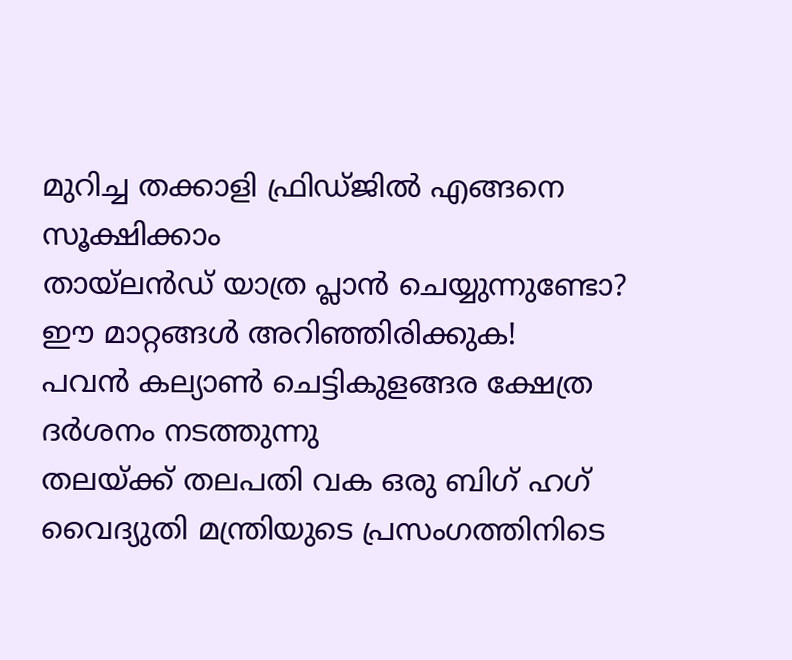മുറിച്ച തക്കാളി ഫ്രിഡ്ജിൽ എങ്ങനെ സൂക്ഷിക്കാം
തായ്‌ലൻഡ് യാത്ര പ്ലാൻ ചെയ്യുന്നുണ്ടോ? ഈ മാറ്റങ്ങൾ അറിഞ്ഞിരിക്കുക!
പവൻ കല്യാൺ ചെട്ടികുളങ്ങര ക്ഷേത്ര ദർശനം നടത്തുന്നു
തലയ്ക്ക് തലപതി വക ഒരു ബിഗ് ഹഗ്
വൈദ്യുതി മന്ത്രിയുടെ പ്രസംഗത്തിനിടെ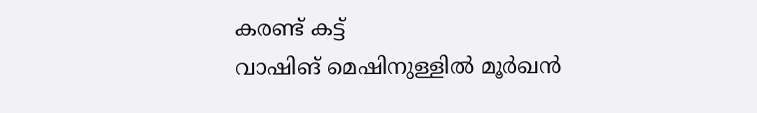കരണ്ട് കട്ട്
വാഷിങ് മെഷിനുള്ളിൽ മൂർഖൻ